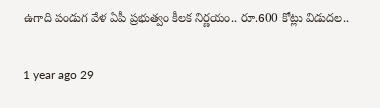ఉగాది పండుగ వేళ ఏపీ ప్రభుత్వం కీలక నిర్ణయం.. రూ.600 కోట్లు విడుదల..

1 year ago 29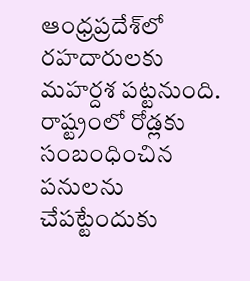ఆంధ్రప్రదేశ్‌లో రహదారులకు మహర్దశ పట్టనుంది. రాష్ట్రంలో రోడ్లకు సంబంధించిన పనులను చేపట్టేందుకు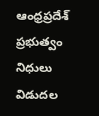ఆంధ్రప్రదేశ్ ప్రభుత్వం నిధులు విడుదల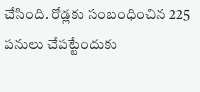చేసింది. రోడ్లకు సంబంధించిన 225 పనులు చేపట్టేందుకు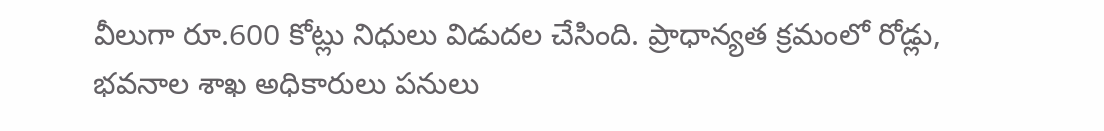వీలుగా రూ.600 కోట్లు నిధులు విడుదల చేసింది. ప్రాధాన్యత క్రమంలో రోడ్లు, భవనాల శాఖ అధికారులు పనులు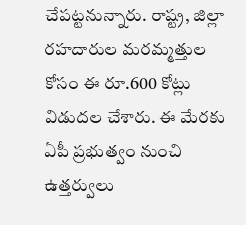చేపట్టనున్నారు. రాష్ట్ర, జిల్లా రహదారుల మరమ్మత్తుల కోసం ఈ రూ.600 కోట్లు విడుదల చేశారు. ఈ మేరకు ఏపీ ప్రభుత్వం నుంచి ఉత్తర్వులు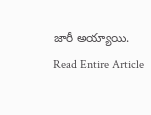జారీ అయ్యాయి.
Read Entire Article